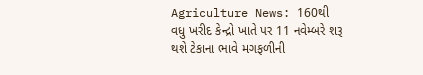Agriculture News: 160થી વધુ ખરીદ કેન્દ્રો ખાતે પર 11 નવેમ્બરે શરૂ થશે ટેકાના ભાવે મગફળીની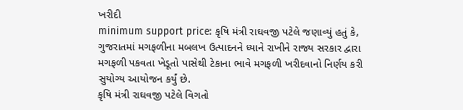ખરીદી
minimum support price: કૃષિ મંત્રી રાઘવજી પટેલે જણાવ્યું હતું કે, ગુજરાતમાં મગફળીના મબલખ ઉત્પાદનને ધ્યાને રાખીને રાજ્ય સરકાર દ્વારા મગફળી પકવતા ખેડૂતો પાસેથી ટેકાના ભાવે મગફળી ખરીદવાનો નિર્ણય કરી સુયોગ્ય આયોજન કર્યું છે.
કૃષિ મંત્રી રાઘવજી પટેલે વિગતો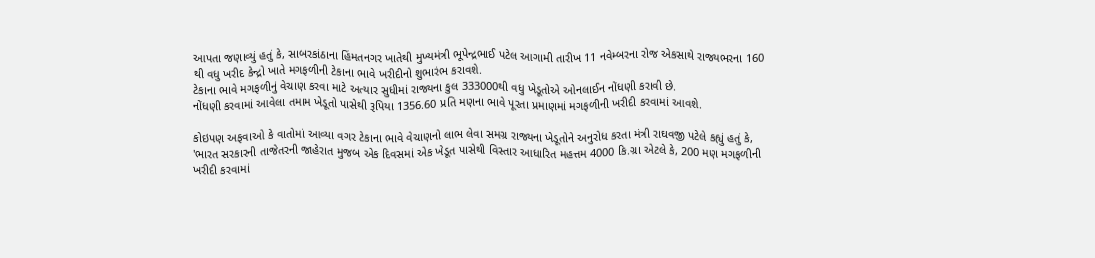આપતા જણાવ્યું હતું કે, સાબરકાંઠાના હિંમતનગર ખાતેથી મુખ્યમંત્રી ભૂપેન્દ્રભાઈ પટેલ આગામી તારીખ 11 નવેમ્બરના રોજ એકસાથે રાજ્યભરના 160 થી વધુ ખરીદ કેન્દ્રો ખાતે મગફળીની ટેકાના ભાવે ખરીદીનો શુભારંભ કરાવશે.
ટેકાના ભાવે મગફળીનું વેચાણ કરવા માટે અત્યાર સુધીમાં રાજ્યના કુલ 333000થી વધુ ખેડૂતોએ ઓનલાઈન નોંધણી કરાવી છે.
નોંધણી કરવામાં આવેલા તમામ ખેડૂતો પાસેથી રૂપિયા 1356.60 પ્રતિ મણના ભાવે પૂરતા પ્રમાણમાં મગફળીની ખરીદી કરવામાં આવશે.

કોઇપણ અફવાઓ કે વાતોમાં આવ્યા વગર ટેકાના ભાવે વેચાણનો લાભ લેવા સમગ્ર રાજ્યના ખેડૂતોને અનુરોધ કરતા મંત્રી રાઘવજી પટેલે કહ્યું હતું કે,
'ભારત સરકારની તાજેતરની જાહેરાત મુજબ એક દિવસમાં એક ખેડૂત પાસેથી વિસ્તાર આધારિત મહત્તમ 4000 કિ.ગ્રા એટલે કે, 200 મણ મગફળીની ખરીદી કરવામાં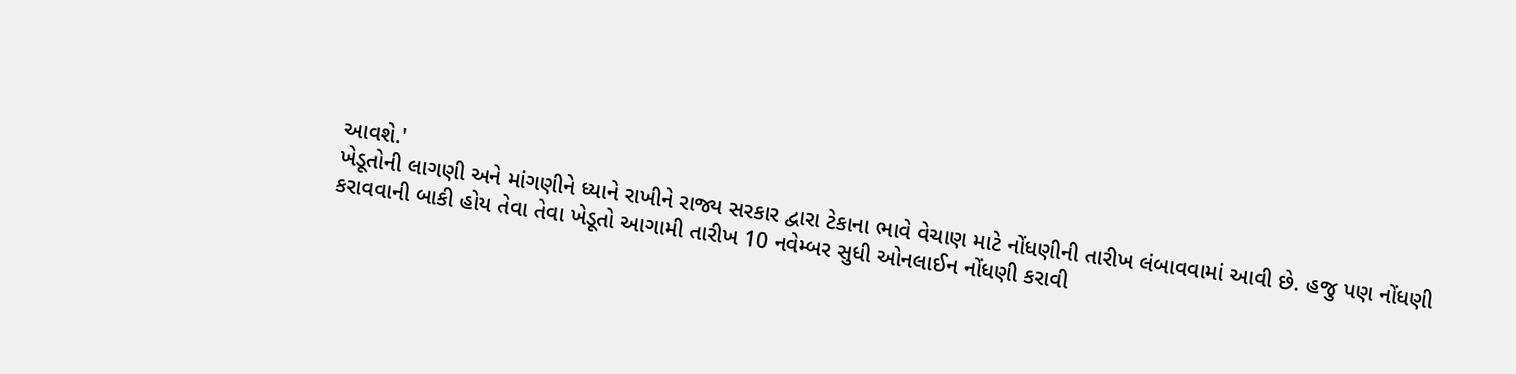આવશે.'
ખેડૂતોની લાગણી અને માંગણીને ધ્યાને રાખીને રાજ્ય સરકાર દ્વારા ટેકાના ભાવે વેચાણ માટે નોંધણીની તારીખ લંબાવવામાં આવી છે. હજુ પણ નોંધણી કરાવવાની બાકી હોય તેવા તેવા ખેડૂતો આગામી તારીખ 10 નવેમ્બર સુધી ઓનલાઈન નોંધણી કરાવી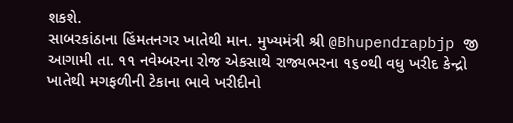શકશે.
સાબરકાંઠાના હિંમતનગર ખાતેથી માન. મુખ્યમંત્રી શ્રી @Bhupendrapbjp જી આગામી તા. ૧૧ નવેમ્બરના રોજ એકસાથે રાજ્યભરના ૧૬૦થી વધુ ખરીદ કેન્દ્રો ખાતેથી મગફળીની ટેકાના ભાવે ખરીદીનો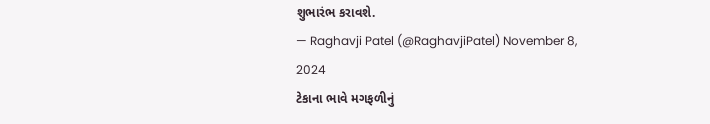શુભારંભ કરાવશે.
— Raghavji Patel (@RaghavjiPatel) November 8, 2024
ટેકાના ભાવે મગફળીનું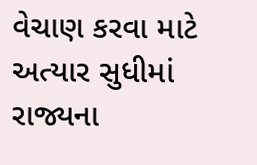વેચાણ કરવા માટે અત્યાર સુધીમાં રાજ્યના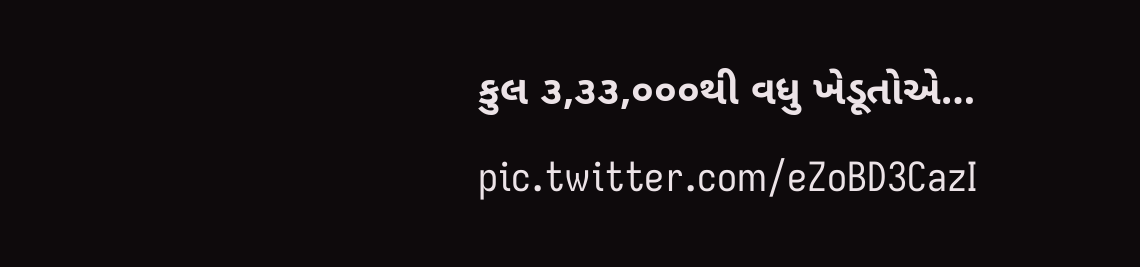કુલ ૩,૩૩,૦૦૦થી વધુ ખેડૂતોએ… pic.twitter.com/eZoBD3CazI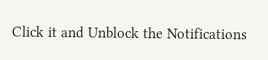Click it and Unblock the Notifications